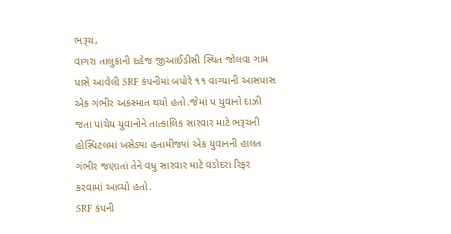ભરૂચ,
વાગરા તાલુકાની દહેજ જીઆઈડીસી સ્થિત જોલવા ગામ પાસે આવેલી SRF કંપનીમાં બપોરે ૧૧ વાગ્યાની આસપાસ એક ગંભીર અકસ્માત થયો હતો.જેમાં પ યુવાનો દાઝી જતા પાંચેય યુવાનોને તાત્કાલિક સારવાર માટે ભરૂચની હોસ્પિટલમાં ખસેડ્યા હતામીજ્યાં એક યુવાનની હાલત ગંભીર જણાતાં તેને વધુ સારવાર માટે વડોદરા રિફર કરવામાં આવ્યો હતો.
SRF કંપની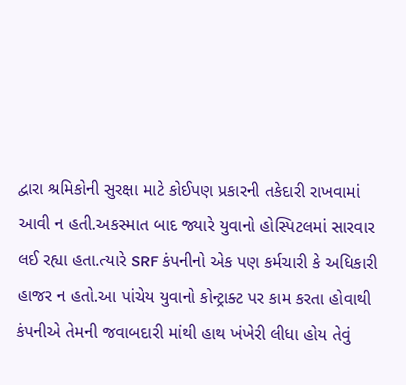દ્વારા શ્રમિકોની સુરક્ષા માટે કોઈપણ પ્રકારની તકેદારી રાખવામાં આવી ન હતી.અકસ્માત બાદ જ્યારે યુવાનો હોસ્પિટલમાં સારવાર લઈ રહ્યા હતા.ત્યારે SRF કંપનીનો એક પણ કર્મચારી કે અધિકારી હાજર ન હતો.આ પાંચેય યુવાનો કોન્ટ્રાક્ટ પર કામ કરતા હોવાથી કંપનીએ તેમની જવાબદારી માંથી હાથ ખંખેરી લીધા હોય તેવું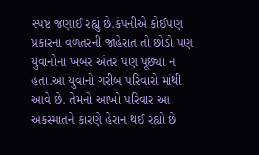સ્પષ્ટ જણાઈ રહ્યું છે.કંપનીએ કોઈપણ પ્રકારના વળતરની જાહેરાત તો છોડો પણ યુવાનોના ખબર અંતર પણ પૂછ્યા ન હતા.આ યુવાનો ગરીબ પરિવારો માંથી આવે છે. તેમનો આખો પરિવાર આ અકસ્માતને કારણે હેરાન થઈ રહ્યો છે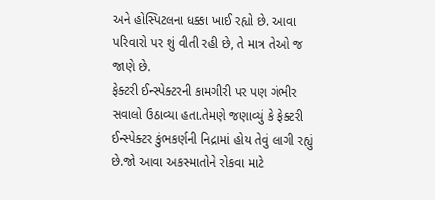અને હોસ્પિટલના ધક્કા ખાઈ રહ્યો છે. આવા પરિવારો પર શું વીતી રહી છે, તે માત્ર તેઓ જ જાણે છે.
ફેક્ટરી ઈન્સ્પેક્ટરની કામગીરી પર પણ ગંભીર સવાલો ઉઠાવ્યા હતા.તેમણે જણાવ્યું કે ફેક્ટરી ઈન્સ્પેક્ટર કુંભકર્ણની નિદ્રામાં હોય તેવું લાગી રહ્યું છે.જો આવા અકસ્માતોને રોકવા માટે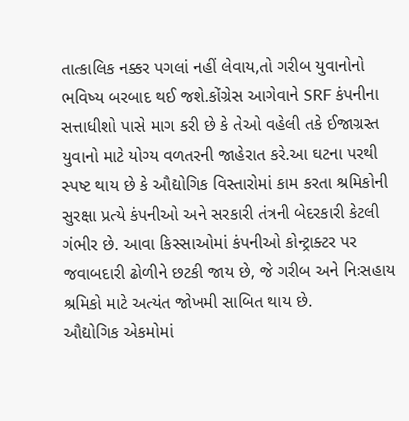તાત્કાલિક નક્કર પગલાં નહીં લેવાય,તો ગરીબ યુવાનોનો ભવિષ્ય બરબાદ થઈ જશે.કોંગ્રેસ આગેવાને SRF કંપનીના સત્તાધીશો પાસે માગ કરી છે કે તેઓ વહેલી તકે ઈજાગ્રસ્ત યુવાનો માટે યોગ્ય વળતરની જાહેરાત કરે.આ ઘટના પરથી સ્પષ્ટ થાય છે કે ઔદ્યોગિક વિસ્તારોમાં કામ કરતા શ્રમિકોની સુરક્ષા પ્રત્યે કંપનીઓ અને સરકારી તંત્રની બેદરકારી કેટલી ગંભીર છે. આવા કિસ્સાઓમાં કંપનીઓ કોન્ટ્રાક્ટર પર જવાબદારી ઢોળીને છટકી જાય છે, જે ગરીબ અને નિઃસહાય શ્રમિકો માટે અત્યંત જોખમી સાબિત થાય છે.
ઔદ્યોગિક એકમોમાં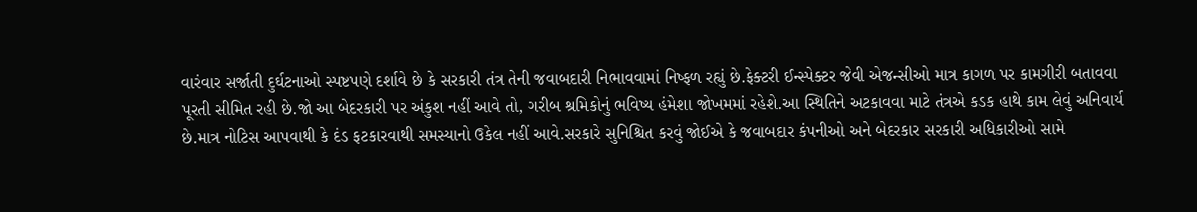વારંવાર સર્જાતી દુર્ઘટનાઓ સ્પષ્ટપણે દર્શાવે છે કે સરકારી તંત્ર તેની જવાબદારી નિભાવવામાં નિષ્ફળ રહ્યું છે.ફેક્ટરી ઈન્સ્પેક્ટર જેવી એજન્સીઓ માત્ર કાગળ પર કામગીરી બતાવવા પૂરતી સીમિત રહી છે.જો આ બેદરકારી પર અંકુશ નહીં આવે તો, ગરીબ શ્રમિકોનું ભવિષ્ય હંમેશા જોખમમાં રહેશે.આ સ્થિતિને અટકાવવા માટે તંત્રએ કડક હાથે કામ લેવું અનિવાર્ય છે.માત્ર નોટિસ આપવાથી કે દંડ ફટકારવાથી સમસ્યાનો ઉકેલ નહીં આવે.સરકારે સુનિશ્ચિત કરવું જોઈએ કે જવાબદાર કંપનીઓ અને બેદરકાર સરકારી અધિકારીઓ સામે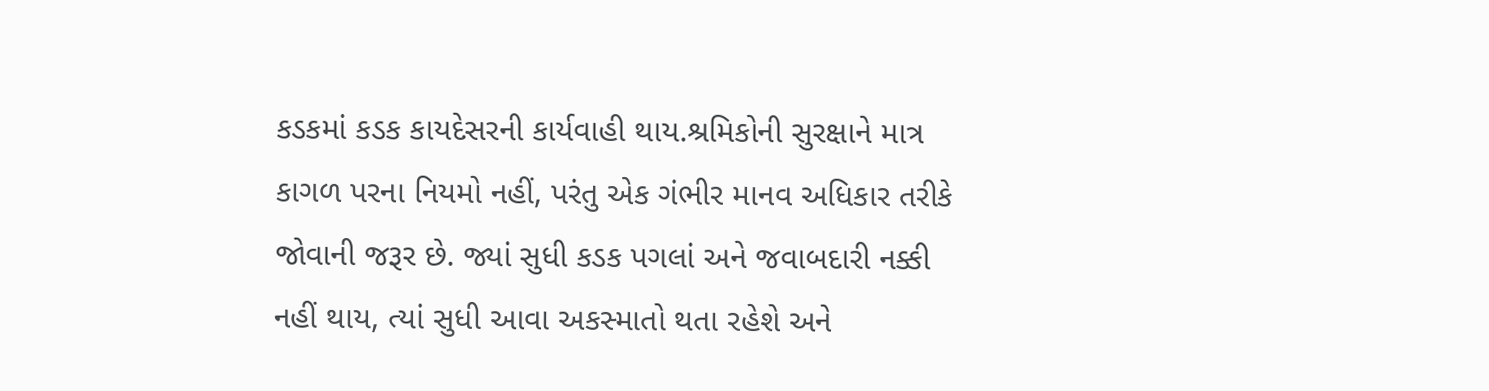કડકમાં કડક કાયદેસરની કાર્યવાહી થાય.શ્રમિકોની સુરક્ષાને માત્ર કાગળ પરના નિયમો નહીં, પરંતુ એક ગંભીર માનવ અધિકાર તરીકે જોવાની જરૂર છે. જ્યાં સુધી કડક પગલાં અને જવાબદારી નક્કી નહીં થાય, ત્યાં સુધી આવા અકસ્માતો થતા રહેશે અને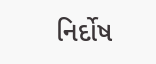નિર્દોષ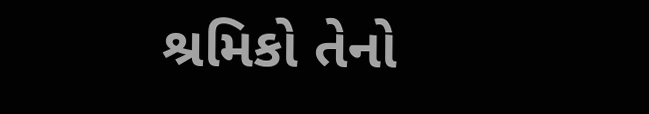શ્રમિકો તેનો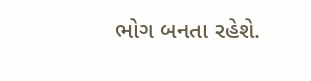ભોગ બનતા રહેશે.